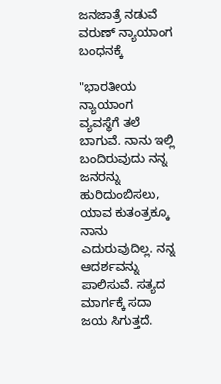ಜನಜಾತ್ರೆ ನಡುವೆ ವರುಣ್ ನ್ಯಾಯಾಂಗ ಬಂಧನಕ್ಕೆ

"ಭಾರತೀಯ ನ್ಯಾಯಾಂಗ ವ್ಯವಸ್ಥೆಗೆ ತಲೆ ಬಾಗುವೆ. ನಾನು ಇಲ್ಲಿ ಬಂದಿರುವುದು ನನ್ನ ಜನರನ್ನು ಹುರಿದುಂಬಿಸಲು, ಯಾವ ಕುತಂತ್ರಕ್ಕೂ ನಾನು ಎದುರುವುದಿಲ್ಲ. ನನ್ನ ಆದರ್ಶವನ್ನು ಪಾಲಿಸುವೆ. ಸತ್ಯದ ಮಾರ್ಗಕ್ಕೆ ಸದಾ ಜಯ ಸಿಗುತ್ತದೆ.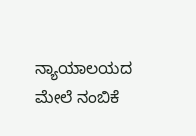ನ್ಯಾಯಾಲಯದ ಮೇಲೆ ನಂಬಿಕೆ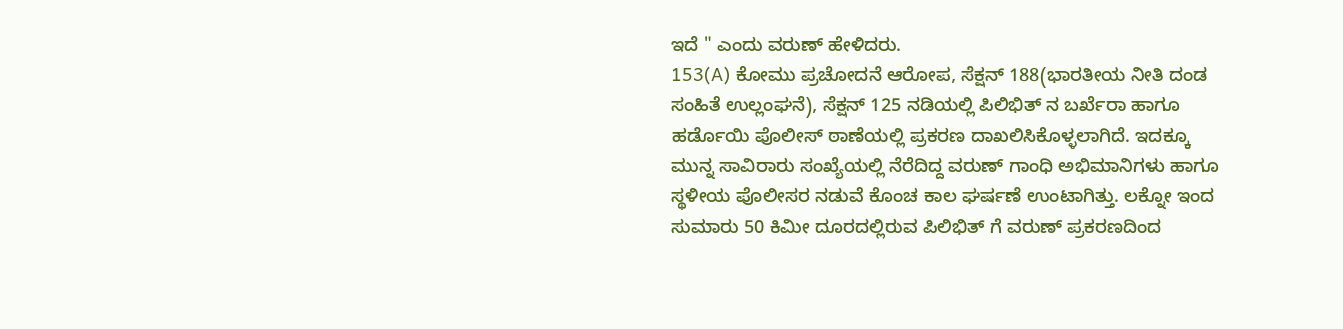ಇದೆ " ಎಂದು ವರುಣ್ ಹೇಳಿದರು.
153(A) ಕೋಮು ಪ್ರಚೋದನೆ ಆರೋಪ, ಸೆಕ್ಷನ್ 188(ಭಾರತೀಯ ನೀತಿ ದಂಡ ಸಂಹಿತೆ ಉಲ್ಲಂಘನೆ), ಸೆಕ್ಷನ್ 125 ನಡಿಯಲ್ಲಿ ಪಿಲಿಭಿತ್ ನ ಬರ್ಖೆರಾ ಹಾಗೂ ಹರ್ಡೊಯಿ ಪೊಲೀಸ್ ಠಾಣೆಯಲ್ಲಿ ಪ್ರಕರಣ ದಾಖಲಿಸಿಕೊಳ್ಳಲಾಗಿದೆ. ಇದಕ್ಕೂ ಮುನ್ನ ಸಾವಿರಾರು ಸಂಖ್ಯೆಯಲ್ಲಿ ನೆರೆದಿದ್ದ ವರುಣ್ ಗಾಂಧಿ ಅಭಿಮಾನಿಗಳು ಹಾಗೂ ಸ್ಥಳೀಯ ಪೊಲೀಸರ ನಡುವೆ ಕೊಂಚ ಕಾಲ ಘರ್ಷಣೆ ಉಂಟಾಗಿತ್ತು. ಲಕ್ನೋ ಇಂದ ಸುಮಾರು 50 ಕಿಮೀ ದೂರದಲ್ಲಿರುವ ಪಿಲಿಭಿತ್ ಗೆ ವರುಣ್ ಪ್ರಕರಣದಿಂದ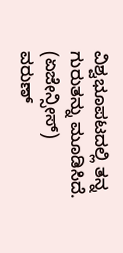ವಿಶ್ವಭೂಪಟದಲ್ಲಿ ತನ್ನ ಗುರುತನ್ನು ಮೂಡಿಸಿದೆ.
(ಏಜೇನ್ಸೀಸ್)
ವರುಣ್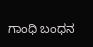ಗಾಂಧಿ ಬಂಧನ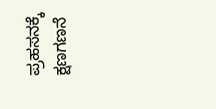ಪ್ರಹಸನಕ್ಕೆ ಕ್ಷಣಗಣನೆ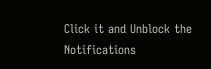Click it and Unblock the Notifications